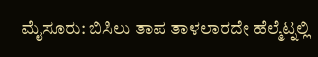ಮೈಸೂರು: ಬಿಸಿಲು ತಾಪ ತಾಳಲಾರದೇ ಹೆಲ್ಮೆಟ್ನಲ್ಲಿ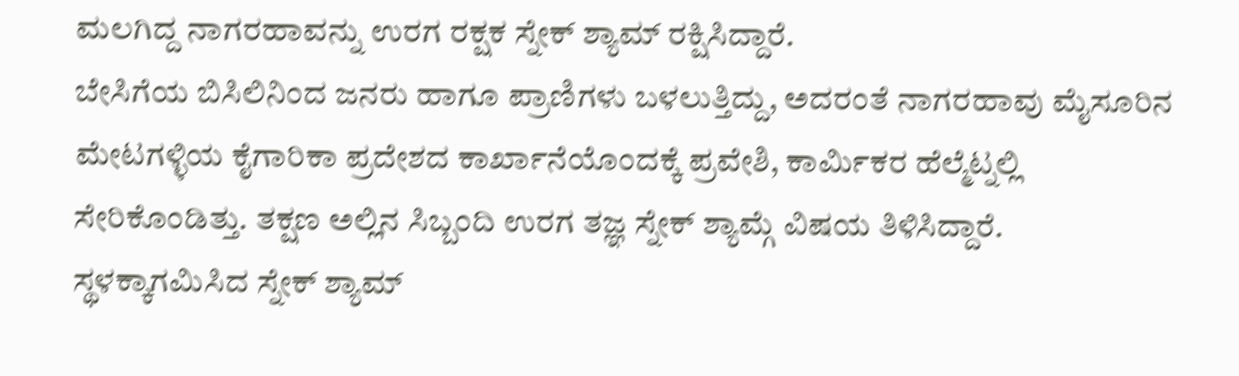ಮಲಗಿದ್ದ ನಾಗರಹಾವನ್ನು ಉರಗ ರಕ್ಷಕ ಸ್ನೇಕ್ ಶ್ಯಾಮ್ ರಕ್ಷಿಸಿದ್ದಾರೆ.
ಬೇಸಿಗೆಯ ಬಿಸಿಲಿನಿಂದ ಜನರು ಹಾಗೂ ಪ್ರಾಣಿಗಳು ಬಳಲುತ್ತಿದ್ದು, ಅದರಂತೆ ನಾಗರಹಾವು ಮೈಸೂರಿನ ಮೇಟಗಳ್ಳಿಯ ಕೈಗಾರಿಕಾ ಪ್ರದೇಶದ ಕಾರ್ಖಾನೆಯೊಂದಕ್ಕೆ ಪ್ರವೇಶಿ, ಕಾರ್ಮಿಕರ ಹೆಲ್ಮೆಟ್ನಲ್ಲಿ ಸೇರಿಕೊಂಡಿತ್ತು. ತಕ್ಷಣ ಅಲ್ಲಿನ ಸಿಬ್ಬಂದಿ ಉರಗ ತಜ್ಞ ಸ್ನೇಕ್ ಶ್ಯಾಮ್ಗೆ ವಿಷಯ ತಿಳಿಸಿದ್ದಾರೆ. ಸ್ಥಳಕ್ಕಾಗಮಿಸಿದ ಸ್ನೇಕ್ ಶ್ಯಾಮ್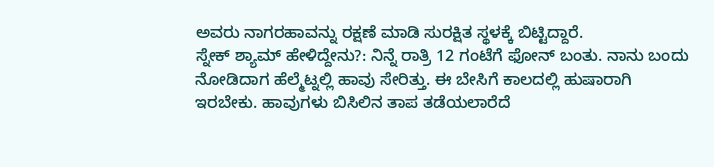ಅವರು ನಾಗರಹಾವನ್ನು ರಕ್ಷಣೆ ಮಾಡಿ ಸುರಕ್ಷಿತ ಸ್ಥಳಕ್ಕೆ ಬಿಟ್ಟಿದ್ದಾರೆ.
ಸ್ನೇಕ್ ಶ್ಯಾಮ್ ಹೇಳಿದ್ದೇನು?: ನಿನ್ನೆ ರಾತ್ರಿ 12 ಗಂಟೆಗೆ ಫೋನ್ ಬಂತು. ನಾನು ಬಂದು ನೋಡಿದಾಗ ಹೆಲ್ಮೆಟ್ನಲ್ಲಿ ಹಾವು ಸೇರಿತ್ತು. ಈ ಬೇಸಿಗೆ ಕಾಲದಲ್ಲಿ ಹುಷಾರಾಗಿ ಇರಬೇಕು. ಹಾವುಗಳು ಬಿಸಿಲಿನ ತಾಪ ತಡೆಯಲಾರೆದೆ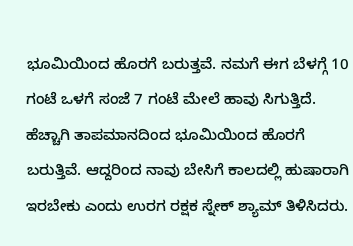ಭೂಮಿಯಿಂದ ಹೊರಗೆ ಬರುತ್ತವೆ. ನಮಗೆ ಈಗ ಬೆಳಗ್ಗೆ 10 ಗಂಟೆ ಒಳಗೆ ಸಂಜೆ 7 ಗಂಟೆ ಮೇಲೆ ಹಾವು ಸಿಗುತ್ತಿದೆ. ಹೆಚ್ಚಾಗಿ ತಾಪಮಾನದಿಂದ ಭೂಮಿಯಿಂದ ಹೊರಗೆ ಬರುತ್ತಿವೆ. ಆದ್ದರಿಂದ ನಾವು ಬೇಸಿಗೆ ಕಾಲದಲ್ಲಿ ಹುಷಾರಾಗಿ ಇರಬೇಕು ಎಂದು ಉರಗ ರಕ್ಷಕ ಸ್ನೇಕ್ ಶ್ಯಾಮ್ ತಿಳಿಸಿದರು.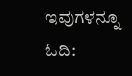ಇವುಗಳನ್ನೂ ಓದಿ: